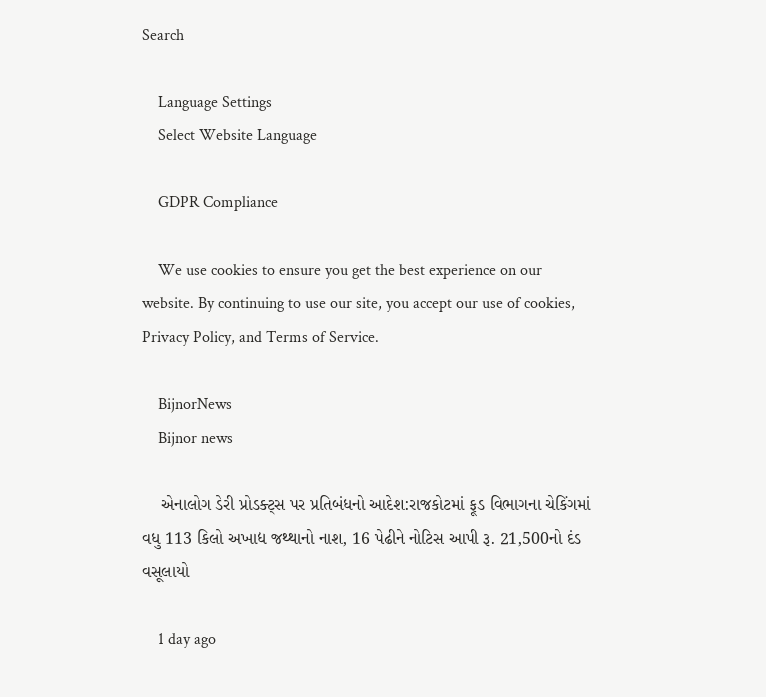Search

    Language Settings
    Select Website Language

    GDPR Compliance

    We use cookies to ensure you get the best experience on our website. By continuing to use our site, you accept our use of cookies, Privacy Policy, and Terms of Service.

    BijnorNews
    Bijnor news

    એનાલોગ ડેરી પ્રોડક્ટ્સ પર પ્રતિબંધનો આદેશ:રાજકોટમાં ફૂડ વિભાગના ચેકિંગમાં વધુ 113 કિલો અખાદ્ય જથ્થાનો નાશ, 16 પેઢીને નોટિસ આપી રૂ. 21,500નો દંડ વસૂલાયો

    1 day ago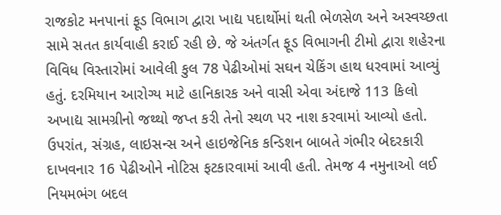રાજકોટ મનપાનાં ફૂડ વિભાગ દ્વારા ખાદ્ય પદાર્થોમાં થતી ભેળસેળ અને અસ્વચ્છતા સામે સતત કાર્યવાહી કરાઈ રહી છે. જે અંતર્ગત ફૂડ વિભાગની ટીમો દ્વારા શહેરના વિવિધ વિસ્તારોમાં આવેલી કુલ 78 પેઢીઓમાં સઘન ચેકિંગ હાથ ધરવામાં આવ્યું હતું. દરમિયાન આરોગ્ય માટે હાનિકારક અને વાસી એવા અંદાજે 113 કિલો અખાદ્ય સામગ્રીનો જથ્થો જપ્ત કરી તેનો સ્થળ પર નાશ કરવામાં આવ્યો હતો. ઉપરાંત, સંગ્રહ, લાઇસન્સ અને હાઇજેનિક કન્ડિશન બાબતે ગંભીર બેદરકારી દાખવનાર 16 પેઢીઓને નોટિસ ફટકારવામાં આવી હતી. તેમજ 4 નમુનાઓ લઈ નિયમભંગ બદલ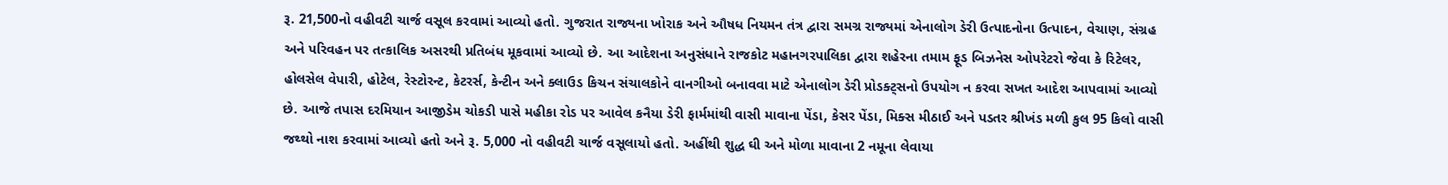રૂ. 21,500નો વહીવટી ચાર્જ વસૂલ કરવામાં આવ્યો હતો. ગુજરાત રાજ્યના ખોરાક અને ઔષધ નિયમન તંત્ર દ્વારા સમગ્ર રાજ્યમાં એનાલોગ ડેરી ઉત્પાદનોના ઉત્પાદન, વેચાણ, સંગ્રહ અને પરિવહન પર તત્કાલિક અસરથી પ્રતિબંધ મૂકવામાં આવ્યો છે. આ આદેશના અનુસંધાને રાજકોટ મહાનગરપાલિકા દ્વારા શહેરના તમામ ફૂડ બિઝનેસ ઓપરેટરો જેવા કે રિટેલર, હોલસેલ વેપારી, હોટેલ, રેસ્ટોરન્ટ, કેટરર્સ, કેન્ટીન અને ક્લાઉડ કિચન સંચાલકોને વાનગીઓ બનાવવા માટે એનાલોગ ડેરી પ્રોડક્ટ્સનો ઉપયોગ ન કરવા સખત આદેશ આપવામાં આવ્યો છે. આજે તપાસ દરમિયાન આજીડેમ ચોકડી પાસે મહીકા રોડ પર આવેલ કનૈયા ડેરી ફાર્મમાંથી વાસી માવાના પેંડા, કેસર પેંડા, મિક્સ મીઠાઈ અને પડતર શ્રીખંડ મળી કુલ 95 કિલો વાસી જથ્થો નાશ કરવામાં આવ્યો હતો અને રૂ. 5,000 નો વહીવટી ચાર્જ વસૂલાયો હતો. અહીંથી શુદ્ધ ઘી અને મોળા માવાના 2 નમૂના લેવાયા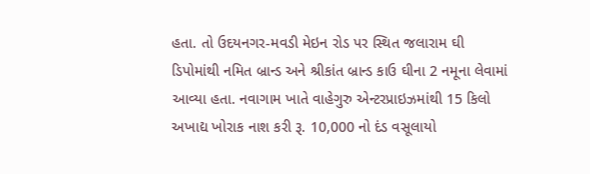હતા. તો ઉદયનગર-મવડી મેઇન રોડ પર સ્થિત જલારામ ઘી ડિપોમાંથી નમિત બ્રાન્ડ અને શ્રીકાંત બ્રાન્ડ કાઉ ઘીના 2 નમૂના લેવામાં આવ્યા હતા. નવાગામ ખાતે વાહેગુરુ એન્ટરપ્રાઇઝમાંથી 15 કિલો અખાદ્ય ખોરાક નાશ કરી રૂ. 10,000 નો દંડ વસૂલાયો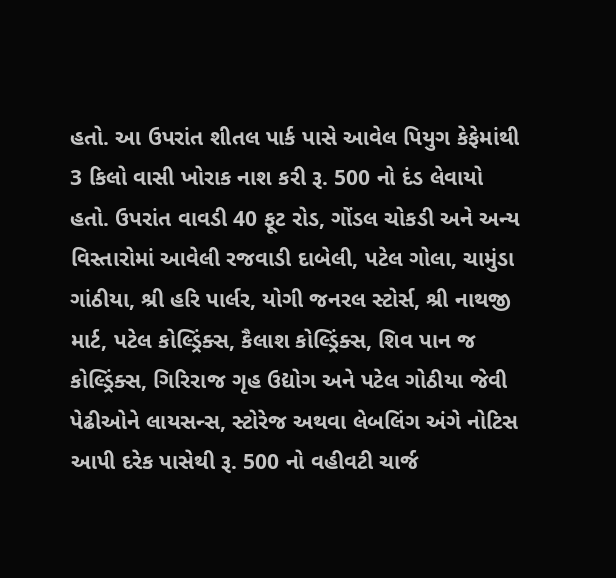હતો. આ ઉપરાંત શીતલ પાર્ક પાસે આવેલ પિયુગ કેફેમાંથી 3 કિલો વાસી ખોરાક નાશ કરી રૂ. 500 નો દંડ લેવાયો હતો. ઉપરાંત વાવડી 40 ફૂટ રોડ, ગોંડલ ચોકડી અને અન્ય વિસ્તારોમાં આવેલી રજવાડી દાબેલી, પટેલ ગોલા, ચામુંડા ગાંઠીયા, શ્રી હરિ પાર્લર, યોગી જનરલ સ્ટોર્સ, શ્રી નાથજી માર્ટ, પટેલ કોલ્ડ્રિંક્સ, કૈલાશ કોલ્ડ્રિંક્સ, શિવ પાન જ કોલ્ડ્રિંક્સ, ગિરિરાજ ગૃહ ઉદ્યોગ અને પટેલ ગોઠીયા જેવી પેઢીઓને લાયસન્સ, સ્ટોરેજ અથવા લેબલિંગ અંગે નોટિસ આપી દરેક પાસેથી રૂ. 500 નો વહીવટી ચાર્જ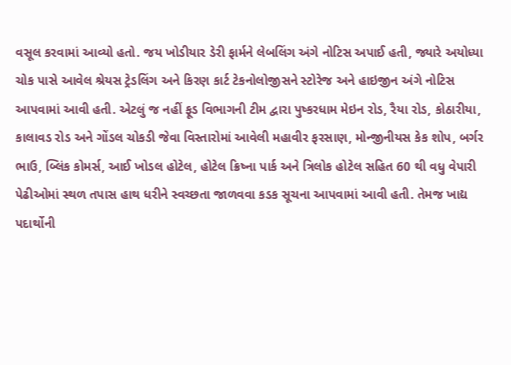વસૂલ કરવામાં આવ્યો હતો. જય ખોડીયાર ડેરી ફાર્મને લેબલિંગ અંગે નોટિસ અપાઈ હતી, જ્યારે અયોધ્યા ચોક પાસે આવેલ શ્રેયસ ટ્રેડલિંગ અને કિરણ કાર્ટ ટેકનોલોજીસને સ્ટોરેજ અને હાઇજીન અંગે નોટિસ આપવામાં આવી હતી. એટલું જ નહીં ફૂડ વિભાગની ટીમ દ્વારા પુષ્કરધામ મેઇન રોડ, રૈયા રોડ, કોઠારીયા, કાલાવડ રોડ અને ગોંડલ ચોકડી જેવા વિસ્તારોમાં આવેલી મહાવીર ફરસાણ, મોન્જીનીયસ કેક શોપ, બર્ગર ભાઉ, બ્લિંક કોમર્સ, આઈ ખોડલ હોટેલ, હોટેલ ક્રિષ્ના પાર્ક અને ત્રિલોક હોટેલ સહિત 60 થી વધુ વેપારી પેઢીઓમાં સ્થળ તપાસ હાથ ધરીને સ્વચ્છતા જાળવવા કડક સૂચના આપવામાં આવી હતી. તેમજ ખાદ્ય પદાર્થોની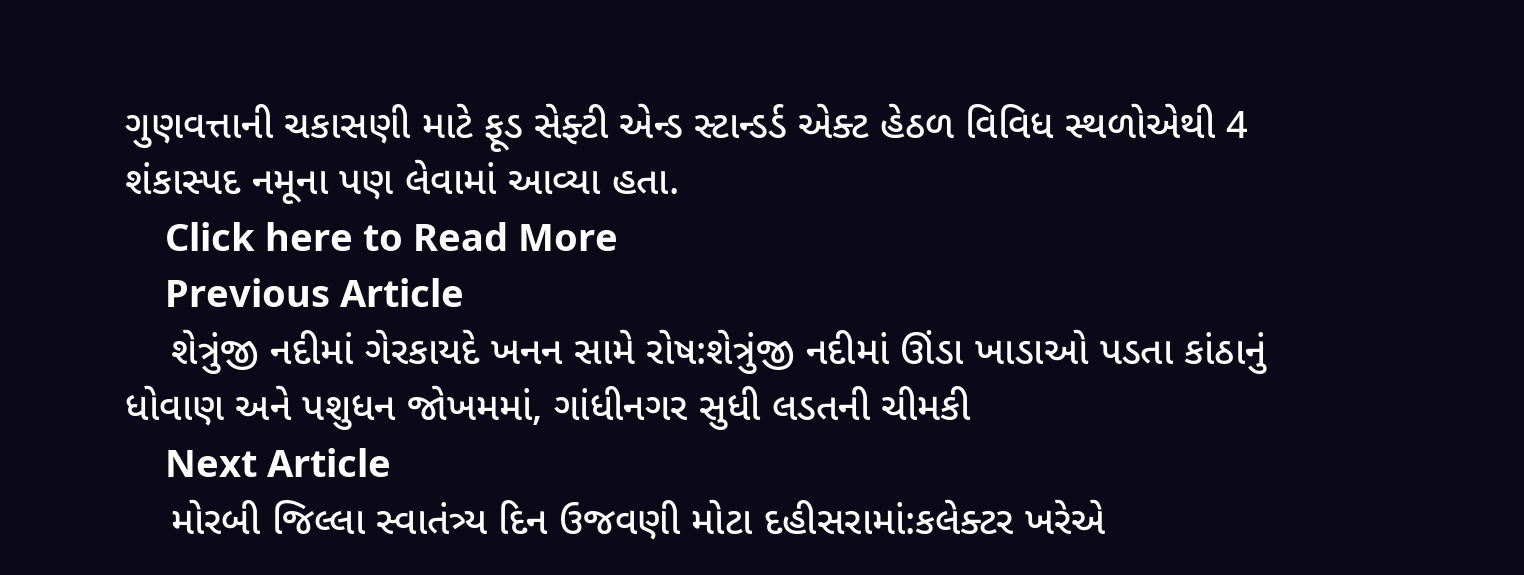ગુણવત્તાની ચકાસણી માટે ફૂડ સેફ્ટી એન્ડ સ્ટાન્ડર્ડ એક્ટ હેઠળ વિવિધ સ્થળોએથી 4 શંકાસ્પદ નમૂના પણ લેવામાં આવ્યા હતા.
    Click here to Read More
    Previous Article
    શેત્રુંજી નદીમાં ગેરકાયદે ખનન સામે રોષ:શેત્રુંજી નદીમાં ઊંડા ખાડાઓ પડતા કાંઠાનું ધોવાણ અને પશુધન જોખમમાં, ગાંધીનગર સુધી લડતની ચીમકી
    Next Article
    મોરબી જિલ્લા સ્વાતંત્ર્ય દિન ઉજવણી મોટા દહીસરામાં:કલેક્ટર ખરેએ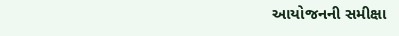આયોજનની સમીક્ષા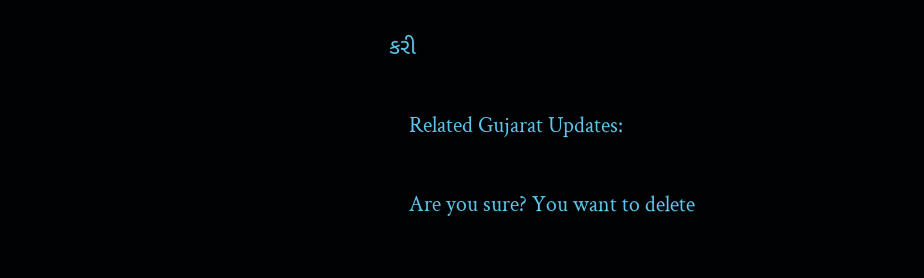કરી

    Related Gujarat Updates:

    Are you sure? You want to delete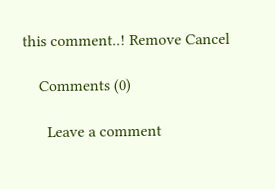this comment..! Remove Cancel

    Comments (0)

      Leave a comment